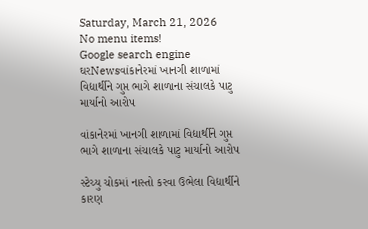Saturday, March 21, 2026
No menu items!
Google search engine
ઘરNewsવાંકાનેરમાં ખાનગી શાળામાં વિદ્યાર્થીને ગુપ્ત ભાગે શાળાના સંચાલકે પાટુ માર્યાનો આરોપ

વાંકાનેરમાં ખાનગી શાળામાં વિદ્યાર્થીને ગુપ્ત ભાગે શાળાના સંચાલકે પાટુ માર્યાનો આરોપ

સ્ટેચ્યુ ચોકમાં નાસ્તો કરવા ઉભેલા વિદ્યાર્થીને કારણ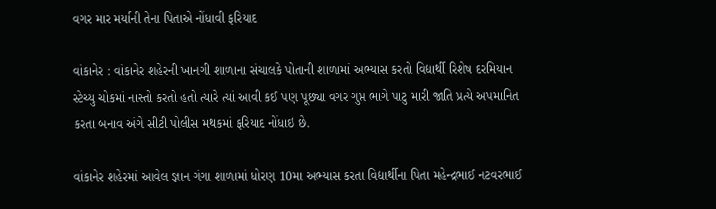વગર માર મર્યાની તેના પિતાએ નોંધાવી ફરિયાદ

વાંકાનેર : વાંકાનેર શહેરની ખાનગી શાળાના સંચાલકે પોતાની શાળામાં અભ્યાસ કરતો વિદ્યાર્થી રિશેષ દરમિયાન સ્ટેચ્યુ ચોકમાં નાસ્તો કરતો હતો ત્યારે ત્યાં આવી કઈ પણ પૂછ્યા વગર ગુપ્ત ભાગે પાટુ મારી જાતિ પ્રત્યે અપમાનિત કરતા બનાવ અંગે સીટી પોલીસ મથકમાં ફરિયાદ નોંધાઇ છે.

વાંકાનેર શહેરમાં આવેલ જ્ઞાન ગંગા શાળામાં ધોરણ 10મા અભ્યાસ કરતા વિદ્યાર્થીના પિતા મહેન્દ્રભાઈ નટવરભાઈ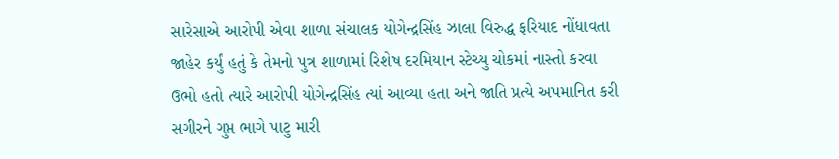સારેસાએ આરોપી એવા શાળા સંચાલક યોગેન્દ્રસિંહ ઝાલા વિરુદ્ધ ફરિયાદ નોંધાવતા જાહેર કર્યું હતું કે તેમનો પુત્ર શાળામાં રિશેષ દરમિયાન સ્ટેચ્યુ ચોકમાં નાસ્તો કરવા ઉભો હતો ત્યારે આરોપી યોગેન્દ્રસિંહ ત્યાં આવ્યા હતા અને જાતિ પ્રત્યે અપમાનિત કરી સગીરને ગુપ્ત ભાગે પાટુ મારી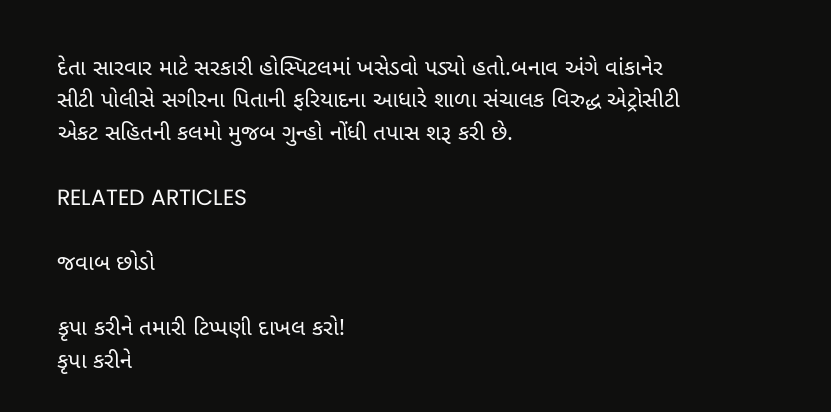દેતા સારવાર માટે સરકારી હોસ્પિટલમાં ખસેડવો પડ્યો હતો.બનાવ અંગે વાંકાનેર સીટી પોલીસે સગીરના પિતાની ફરિયાદના આધારે શાળા સંચાલક વિરુદ્ધ એટ્રોસીટી એકટ સહિતની કલમો મુજબ ગુન્હો નોંધી તપાસ શરૂ કરી છે.

RELATED ARTICLES

જવાબ છોડો

કૃપા કરીને તમારી ટિપ્પણી દાખલ કરો!
કૃપા કરીને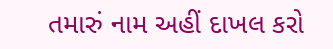તમારું નામ અહીં દાખલ કરો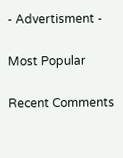- Advertisment -

Most Popular

Recent Comments